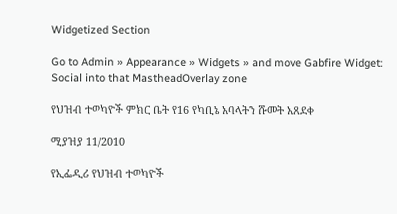Widgetized Section

Go to Admin » Appearance » Widgets » and move Gabfire Widget: Social into that MastheadOverlay zone

የህዝብ ተወካዮች ምክር ቤት የ16 የካቢኔ አባላትን ሹመት አጸደቀ

ሚያዝያ 11/2010

የኢፌዲሪ የህዝብ ተወካዮች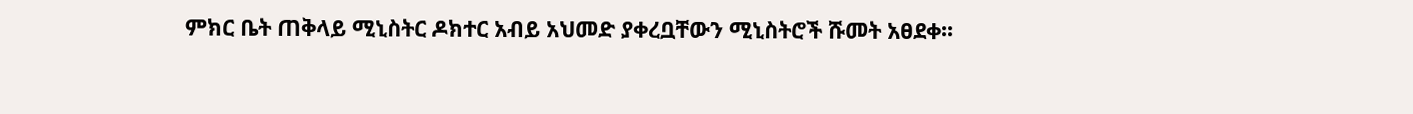ምክር ቤት ጠቅላይ ሚኒስትር ዶክተር አብይ አህመድ ያቀረቧቸውን ሚኒስትሮች ሹመት አፀደቀ፡፡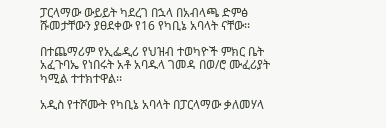ፓርላማው ውይይት ካደረገ በኋላ በአብላጫ ድምፅ ሹመታቸውን ያፀደቀው የ16 የካቢኔ አባላት ናቸው፡፡

በተጨማሪም የኢፌዲሪ የህዝብ ተወካዮች ምክር ቤት አፈጉባኤ የነበሩት አቶ አባዱላ ገመዳ በወ/ሮ ሙፈሪያት ካሚል ተተክተዋል፡፡

አዲስ የተሾሙት የካቢኔ አባላት በፓርላማው ቃለመሃላ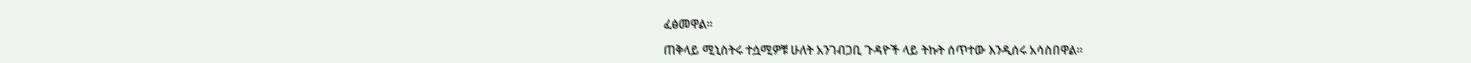ፈፅመዋል፡፡

ጠቅላይ ሚኒስትሩ ተሷሚዎቹ ሁለት አንገብጋቢ ጉዳዮች ላይ ትኩት ሰጥተው እንዲሰሩ አሳስበዋል፡፡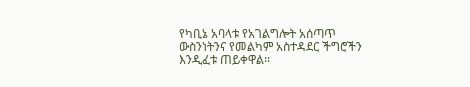የካቢኔ አባላቱ የአገልግሎት አሰጣጥ ውስንነትንና የመልካም አስተዳደር ችግሮችን እንዲፈቱ ጠይቀዋል፡፡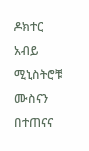ዶክተር አብይ ሚኒስትሮቹ ሙስናን በተጠናና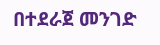በተደራጀ መንገድ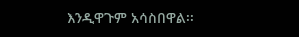እንዲዋጉም አሳስበዋል፡፡